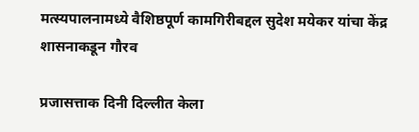मत्स्यपालनामध्ये वैशिष्ठपूर्ण कामगिरीबद्दल सुदेश मयेकर यांचा केंद्र शासनाकडून गौरव

प्रजासत्ताक दिनी दिल्लीत केला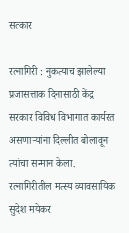सत्कार

रत्नागिरी : नुकत्याच झालेल्या प्रजासत्ताक दिनासाठी केंद्र सरकार विविध विभागात कार्यरत असणार्‍यांना दिल्लीत बोलावून त्यांचा सन्मान केला. रत्नागिरीतील मत्स्य व्यावसायिक सुदेश मयेकर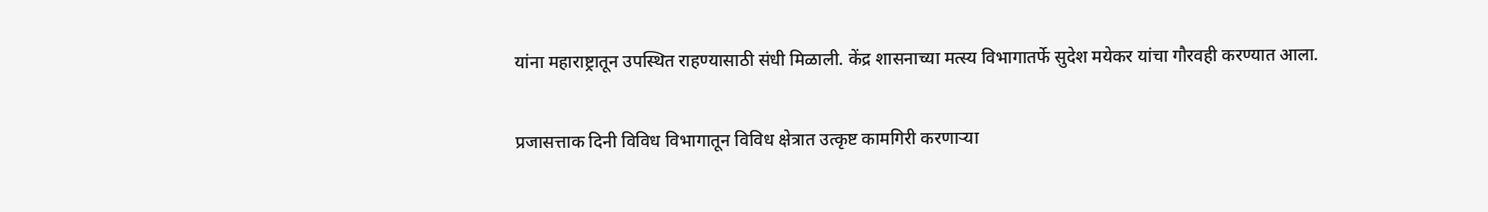यांना महाराष्ट्रातून उपस्थित राहण्यासाठी संधी मिळाली. केंद्र शासनाच्या मत्स्य विभागातर्फे सुदेश मयेकर यांचा गौरवही करण्यात आला.

प्रजासत्ताक दिनी विविध विभागातून विविध क्षेत्रात उत्कृष्ट कामगिरी करणार्‍या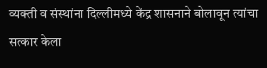व्यक्ती व संस्थांना दिल्लीमध्ये केंद्र शासनाने बोलावून त्यांचा सत्कार केला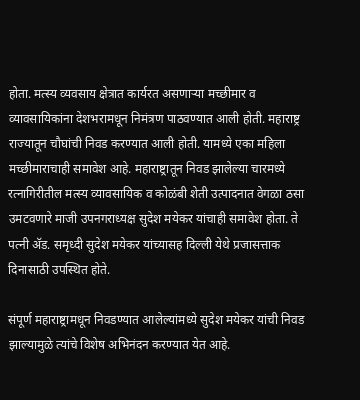होता. मत्स्य व्यवसाय क्षेत्रात कार्यरत असणार्‍या मच्छीमार व व्यावसायिकांना देशभरामधून निमंत्रण पाठवण्यात आली होती. महाराष्ट्र राज्यातून चौघांची निवड करण्यात आली होती. यामध्ये एका महिला मच्छीमाराचाही समावेश आहे. महाराष्ट्रातून निवड झालेल्या चारमध्ये रत्नागिरीतील मत्स्य व्यावसायिक व कोळंबी शेती उत्पादनात वेगळा ठसा उमटवणारे माजी उपनगराध्यक्ष सुदेश मयेकर यांचाही समावेश होता. ते पत्नी अ‍ॅड. समृध्दी सुदेश मयेकर यांच्यासह दिल्ली येथे प्रजासत्ताक दिनासाठी उपस्थित होते.

संपूर्ण महाराष्ट्रामधून निवडण्यात आलेल्यांमध्ये सुदेश मयेकर यांची निवड झाल्यामुळे त्यांचे विशेष अभिनंदन करण्यात येत आहे.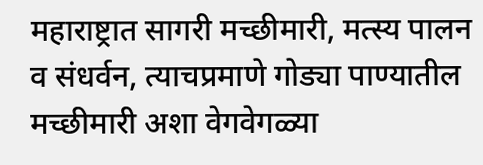महाराष्ट्रात सागरी मच्छीमारी, मत्स्य पालन व संधर्वन, त्याचप्रमाणे गोड्या पाण्यातील मच्छीमारी अशा वेगवेगळ्या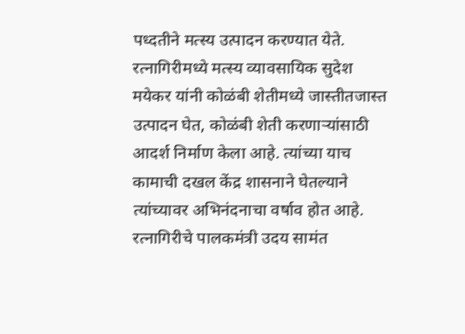पध्दतीने मत्स्य उत्पादन करण्यात येते. रत्नागिरीमध्ये मत्स्य व्यावसायिक सुदेश मयेकर यांनी कोळंबी शेतीमध्ये जास्तीतजास्त उत्पादन घेत, कोळंबी शेती करणार्‍यांसाठी आदर्श निर्माण केला आहे. त्यांच्या याच कामाची दखल केंद्र शासनाने घेतल्याने त्यांच्यावर अभिनंदनाचा वर्षाव होत आहे. रत्नागिरीचे पालकमंत्री उदय सामंत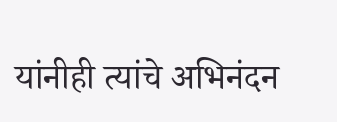यांनीही त्यांचे अभिनंदन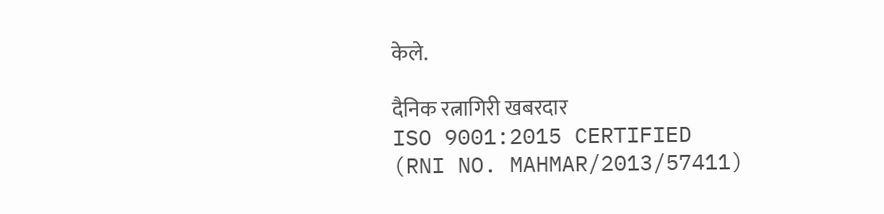केले.

दैनिक रत्नागिरी खबरदार
ISO 9001:2015 CERTIFIED
(RNI NO. MAHMAR/2013/57411)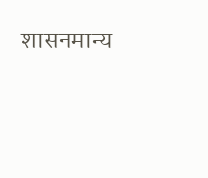शासनमान्य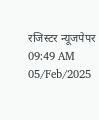रजिस्टर न्यूजपेपर
09:49 AM 05/Feb/2025